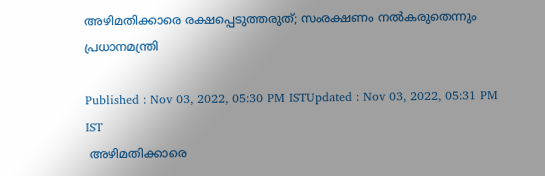അഴിമതിക്കാരെ രക്ഷപ്പെടുത്തരുത്; സംരക്ഷണം നൽകരുതെന്നും പ്രധാനമന്ത്രി

Published : Nov 03, 2022, 05:30 PM ISTUpdated : Nov 03, 2022, 05:31 PM IST
 അഴിമതിക്കാരെ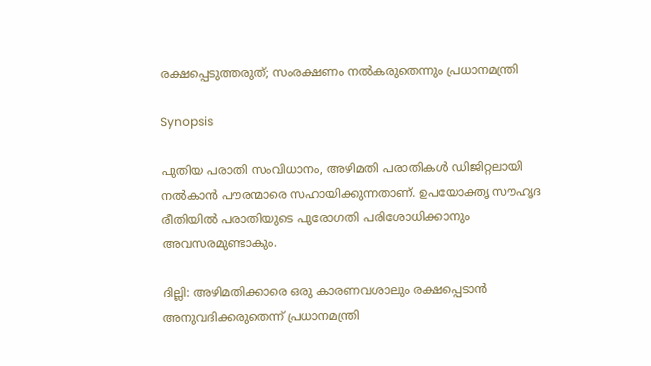രക്ഷപ്പെടുത്തരുത്; സംരക്ഷണം നൽകരുതെന്നും പ്രധാനമന്ത്രി

Synopsis

പുതിയ പരാതി സംവിധാനം, അഴിമതി പരാതികൾ ഡിജിറ്റലായി നൽകാൻ പൗരന്മാരെ സഹായിക്കുന്നതാണ്. ഉപയോക്തൃ സൗഹൃദ രീതിയിൽ പരാതിയുടെ പുരോഗതി പരിശോധിക്കാനും അവസരമുണ്ടാകും.

ദില്ലി: അഴിമതിക്കാരെ ഒരു കാരണവശാലും രക്ഷപ്പെടാൻ അനുവദിക്കരുതെന്ന് പ്രധാനമന്ത്രി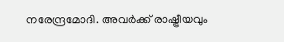നരേന്ദ്രമോദി. അവർക്ക് രാഷ്ട്രീയവും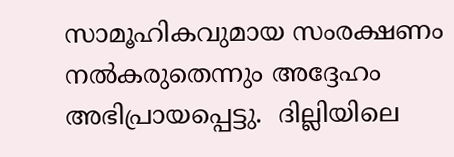സാമൂഹികവുമായ സംരക്ഷണം നൽകരുതെന്നും അദ്ദേഹം അഭിപ്രായപ്പെട്ടു.  ദില്ലിയിലെ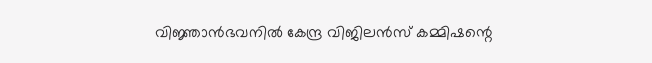വിജ്ഞാൻഭവനിൽ കേന്ദ്ര വിജിലൻസ് കമ്മിഷന്റെ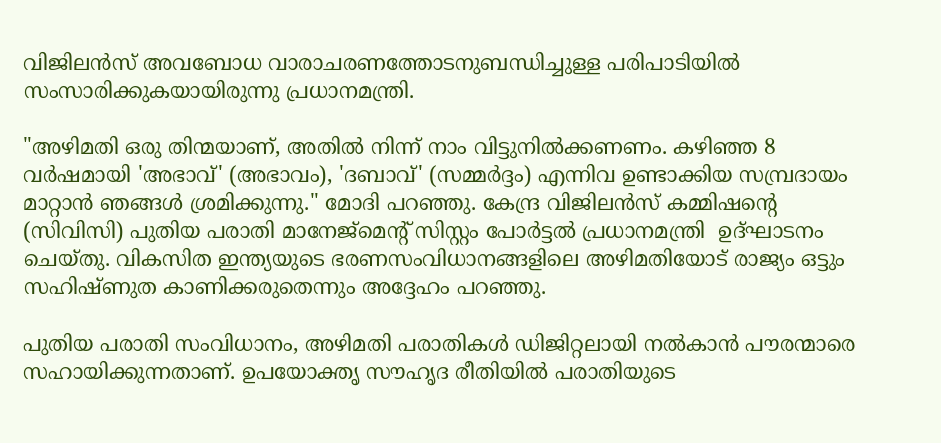വിജിലൻസ് അവബോധ വാരാചരണത്തോടനുബന്ധിച്ചുള്ള പരിപാടിയിൽ സംസാരിക്കുകയായിരുന്നു പ്രധാനമന്ത്രി.

"അഴിമതി ഒരു തിന്മയാണ്, അതിൽ നിന്ന് നാം വിട്ടുനിൽക്കണണം. കഴിഞ്ഞ 8 വർഷമായി 'അഭാവ്' (അഭാവം), 'ദബാവ്' (സമ്മർദ്ദം) എന്നിവ ഉണ്ടാക്കിയ സമ്പ്രദായം മാറ്റാൻ ഞങ്ങൾ ശ്രമിക്കുന്നു." മോദി പറഞ്ഞു. കേന്ദ്ര വിജിലൻസ് കമ്മിഷന്റെ (സിവിസി) പുതിയ പരാതി മാനേജ്മെന്റ് സിസ്റ്റം പോർട്ടൽ പ്രധാനമന്ത്രി  ഉദ്ഘാടനം ചെയ്തു. വികസിത ഇന്ത്യയുടെ ഭരണസംവിധാനങ്ങളിലെ അഴിമതിയോട് രാജ്യം ഒട്ടും സഹിഷ്ണുത കാണിക്കരുതെന്നും അദ്ദേഹം പറഞ്ഞു.

പുതിയ പരാതി സംവിധാനം, അഴിമതി പരാതികൾ ഡിജിറ്റലായി നൽകാൻ പൗരന്മാരെ സഹായിക്കുന്നതാണ്. ഉപയോക്തൃ സൗഹൃദ രീതിയിൽ പരാതിയുടെ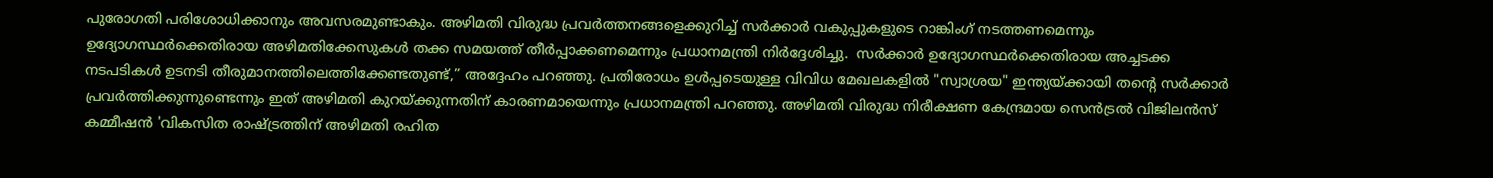പുരോഗതി പരിശോധിക്കാനും അവസരമുണ്ടാകും. അഴിമതി വിരുദ്ധ പ്രവർത്തനങ്ങളെക്കുറിച്ച് സർക്കാർ വകുപ്പുകളുടെ റാങ്കിംഗ് നടത്തണമെന്നും ഉദ്യോഗസ്ഥർക്കെതിരായ അഴിമതിക്കേസുകൾ തക്ക സമയത്ത് തീർപ്പാക്കണമെന്നും പ്രധാനമന്ത്രി നിർദ്ദേശിച്ചു.  സർക്കാർ ഉദ്യോഗസ്ഥർക്കെതിരായ അച്ചടക്ക നടപടികൾ ഉടനടി തീരുമാനത്തിലെത്തിക്കേണ്ടതുണ്ട്,” അദ്ദേഹം പറഞ്ഞു. പ്രതിരോധം ഉൾപ്പടെയുള്ള വിവിധ മേഖലകളിൽ "സ്വാശ്രയ" ഇന്ത്യയ്‌ക്കായി തന്റെ സർക്കാർ പ്രവർത്തിക്കുന്നുണ്ടെന്നും ഇത് അഴിമതി കുറയ്ക്കുന്നതിന് കാരണമായെന്നും പ്രധാനമന്ത്രി പറഞ്ഞു. അഴിമതി വിരുദ്ധ നിരീക്ഷണ കേന്ദ്രമായ സെൻട്രൽ വിജിലൻസ് കമ്മീഷൻ 'വികസിത രാഷ്ട്രത്തിന് അഴിമതി രഹിത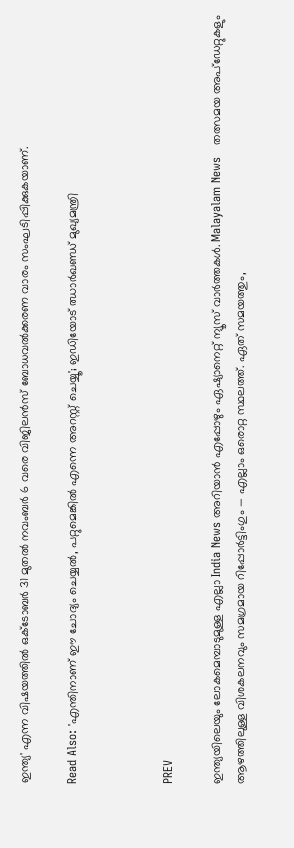ഇന്ത്യ' എന്ന വിഷയത്തിൽ ഒക്ടോബർ 31 മുതൽ നവംബർ 6 വരെ വിജിലൻസ് ബോധവൽക്കരണ വാരം സംഘടിപ്പിക്കുകയാണ്.

Read Also: 'എന്തിനാണ് ഈ ചോദ്യം ചെയ്യൽ, പറ്റുമെങ്കിൽ എന്നെ അറസ്റ്റ് ചെയ്യൂ'; ഇഡിയോട് ഝാർഖണ്ഡ് മുഖ്യമന്ത്രി



PREV

ഇന്ത്യയിലെയും ലോകമെമ്പാടുമുള്ള എല്ലാ India News അറിയാൻ എപ്പോഴും ഏഷ്യാനെറ്റ് ന്യൂസ് വാർത്തകൾ. Malayalam News   തത്സമയ അപ്‌ഡേറ്റുകളും ആഴത്തിലുള്ള വിശകലനവും സമഗ്രമായ റിപ്പോർട്ടിംഗും — എല്ലാം ഒരൊറ്റ സ്ഥലത്ത്. ഏത് സമയത്തും,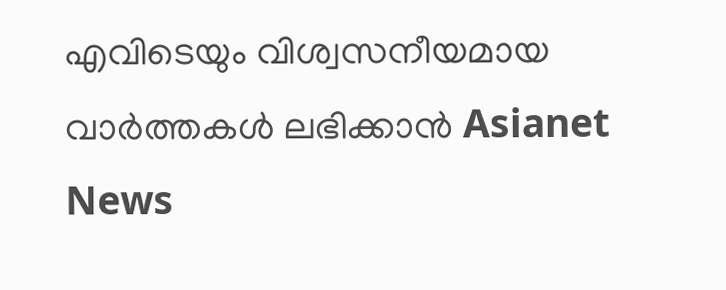എവിടെയും വിശ്വസനീയമായ വാർത്തകൾ ലഭിക്കാൻ Asianet News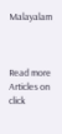Malayalam



Read more Articles on
click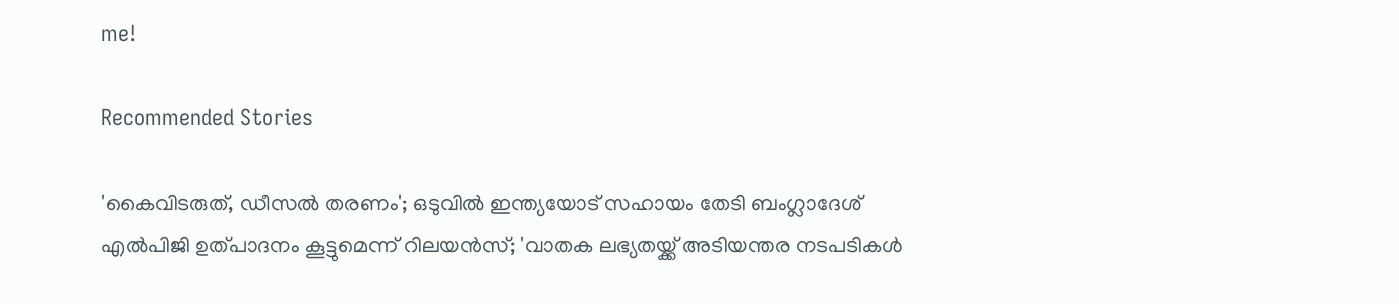me!

Recommended Stories

'കൈവിടരുത്, ഡീസൽ തരണം'; ഒടുവിൽ ഇന്ത്യയോട് സഹായം തേടി ബംഗ്ലാദേശ്
എൽപിജി ഉത്പാദനം കൂട്ടുമെന്ന് റിലയൻസ്; 'വാതക ലഭ്യതയ്ക്ക് അടിയന്തര നടപടികൾ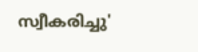സ്വീകരിച്ചു'